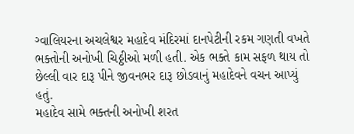ગ્વાલિયરના અચલેશ્વર મહાદેવ મંદિરમાં દાનપેટીની રકમ ગણતી વખતે ભક્તોની અનોખી ચિઠ્ઠીઓ મળી હતી. એક ભક્તે કામ સફળ થાય તો છેલ્લી વાર દારૂ પીને જીવનભર દારૂ છોડવાનું મહાદેવને વચન આપ્યું હતું.
મહાદેવ સામે ભક્તની અનોખી શરત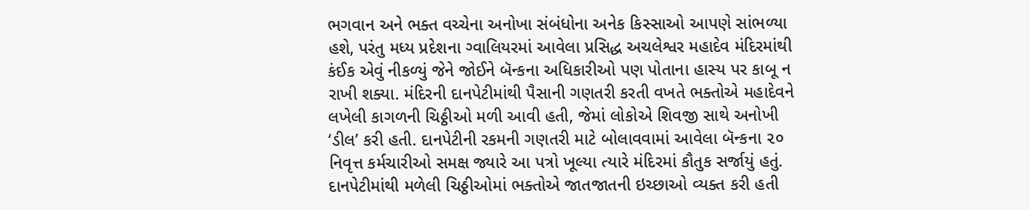ભગવાન અને ભક્ત વચ્ચેના અનોખા સંબંધોના અનેક કિસ્સાઓ આપણે સાંભળ્યા હશે, પરંતુ મધ્ય પ્રદેશના ગ્વાલિયરમાં આવેલા પ્રસિદ્ધ અચલેશ્વર મહાદેવ મંદિરમાંથી કંઈક એવું નીકળ્યું જેને જોઈને બૅન્કના અધિકારીઓ પણ પોતાના હાસ્ય પર કાબૂ ન રાખી શક્યા. મંદિરની દાનપેટીમાંથી પૈસાની ગણતરી કરતી વખતે ભક્તોએ મહાદેવને લખેલી કાગળની ચિઠ્ઠીઓ મળી આવી હતી, જેમાં લોકોએ શિવજી સાથે અનોખી ‘ડીલ’ કરી હતી. દાનપેટીની રકમની ગણતરી માટે બોલાવવામાં આવેલા બૅન્કના ૨૦ નિવૃત્ત કર્મચારીઓ સમક્ષ જ્યારે આ પત્રો ખૂલ્યા ત્યારે મંદિરમાં કૌતુક સર્જાયું હતું.
દાનપેટીમાંથી મળેલી ચિઠ્ઠીઓમાં ભક્તોએ જાતજાતની ઇચ્છાઓ વ્યક્ત કરી હતી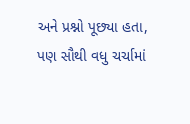અને પ્રશ્નો પૂછ્યા હતા, પણ સૌથી વધુ ચર્ચામાં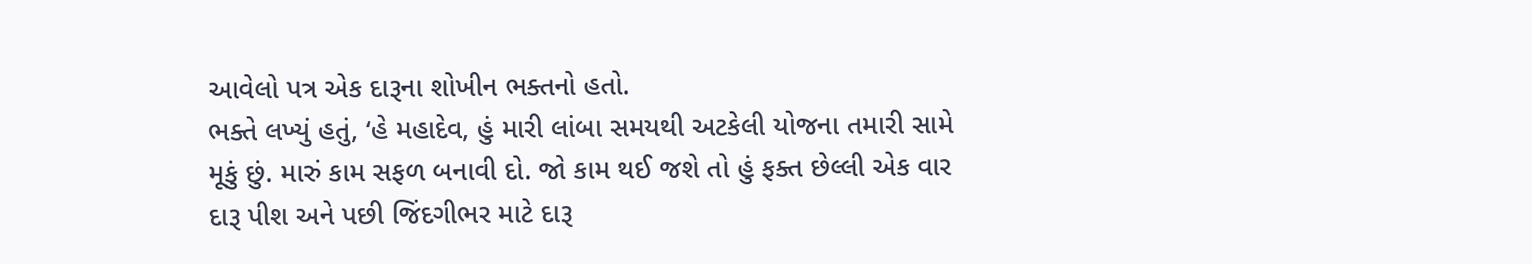આવેલો પત્ર એક દારૂના શોખીન ભક્તનો હતો.
ભક્તે લખ્યું હતું, ‘હે મહાદેવ, હું મારી લાંબા સમયથી અટકેલી યોજના તમારી સામે મૂકું છું. મારું કામ સફળ બનાવી દો. જો કામ થઈ જશે તો હું ફક્ત છેલ્લી એક વાર દારૂ પીશ અને પછી જિંદગીભર માટે દારૂ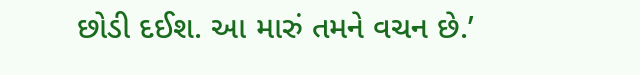છોડી દઈશ. આ મારું તમને વચન છે.’